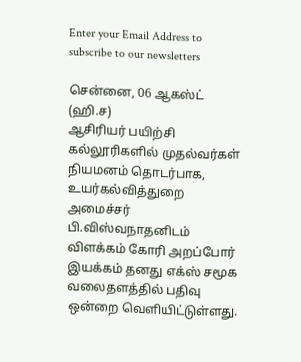Enter your Email Address to subscribe to our newsletters

சென்னை, 06 ஆகஸ்ட் (ஹி.ச)
ஆசிரியர் பயிற்சி கல்லூரிகளில் முதல்வர்கள் நியமனம் தொடர்பாக, உயர்கல்வித்துறை அமைச்சர் பி.விஸ்வநாதனிடம் விளக்கம் கோரி அறப்போர் இயக்கம் தனது எக்ஸ் சமூக வலைதளத்தில் பதிவு ஒன்றை வெளியிட்டுள்ளது.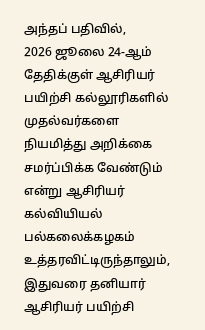அந்தப் பதிவில்,
2026 ஜூலை 24-ஆம் தேதிக்குள் ஆசிரியர் பயிற்சி கல்லூரிகளில் முதல்வர்களை நியமித்து அறிக்கை சமர்ப்பிக்க வேண்டும் என்று ஆசிரியர் கல்வியியல் பல்கலைக்கழகம் உத்தரவிட்டிருந்தாலும், இதுவரை தனியார் ஆசிரியர் பயிற்சி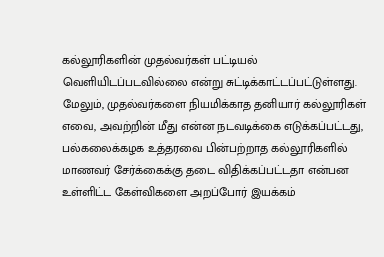கல்லூரிகளின் முதல்வர்கள் பட்டியல் வெளியிடப்படவில்லை என்று சுட்டிக்காட்டப்பட்டுள்ளது.
மேலும், முதல்வர்களை நியமிக்காத தனியார் கல்லூரிகள் எவை, அவற்றின் மீது என்ன நடவடிக்கை எடுக்கப்பட்டது, பல்கலைக்கழக உத்தரவை பின்பற்றாத கல்லூரிகளில் மாணவர் சேர்க்கைக்கு தடை விதிக்கப்பட்டதா என்பன உள்ளிட்ட கேள்விகளை அறப்போர் இயக்கம்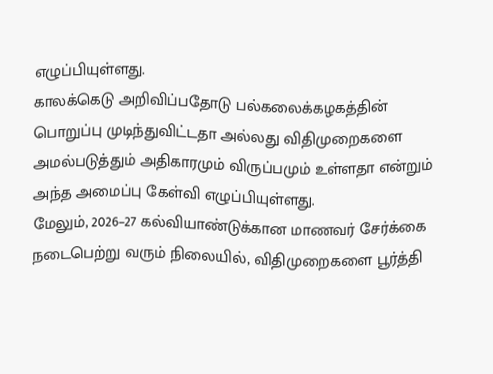எழுப்பியுள்ளது.
காலக்கெடு அறிவிப்பதோடு பல்கலைக்கழகத்தின் பொறுப்பு முடிந்துவிட்டதா அல்லது விதிமுறைகளை அமல்படுத்தும் அதிகாரமும் விருப்பமும் உள்ளதா என்றும் அந்த அமைப்பு கேள்வி எழுப்பியுள்ளது.
மேலும், 2026–27 கல்வியாண்டுக்கான மாணவர் சேர்க்கை நடைபெற்று வரும் நிலையில், விதிமுறைகளை பூர்த்தி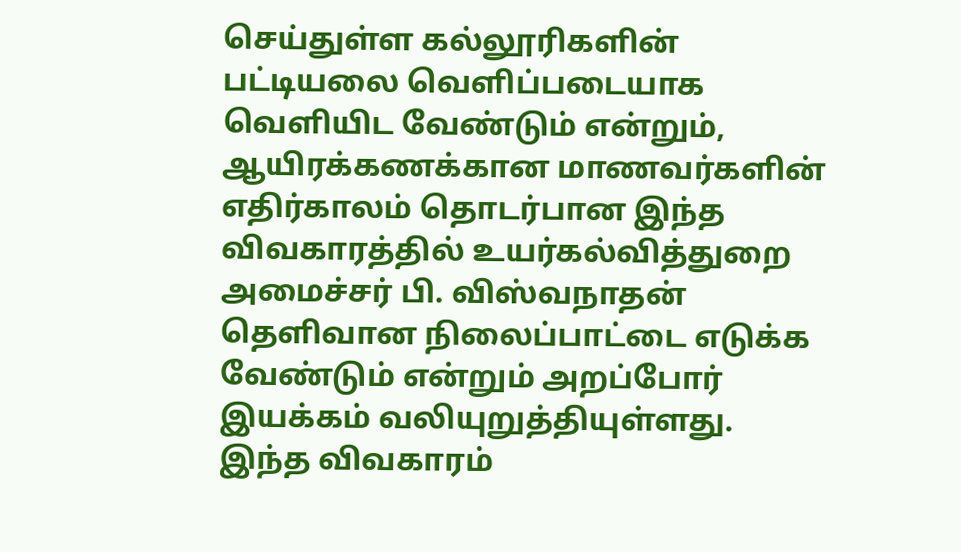செய்துள்ள கல்லூரிகளின் பட்டியலை வெளிப்படையாக வெளியிட வேண்டும் என்றும், ஆயிரக்கணக்கான மாணவர்களின் எதிர்காலம் தொடர்பான இந்த விவகாரத்தில் உயர்கல்வித்துறை அமைச்சர் பி. விஸ்வநாதன் தெளிவான நிலைப்பாட்டை எடுக்க வேண்டும் என்றும் அறப்போர் இயக்கம் வலியுறுத்தியுள்ளது.
இந்த விவகாரம்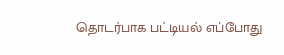தொடர்பாக பட்டியல் எப்போது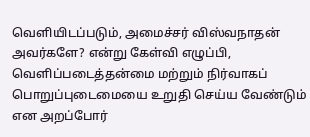வெளியிடப்படும், அமைச்சர் விஸ்வநாதன் அவர்களே? என்று கேள்வி எழுப்பி, வெளிப்படைத்தன்மை மற்றும் நிர்வாகப் பொறுப்புடைமையை உறுதி செய்ய வேண்டும் என அறப்போர்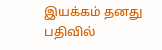இயக்கம் தனது பதிவில்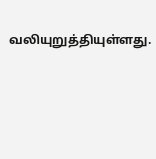வலியுறுத்தியுள்ளது.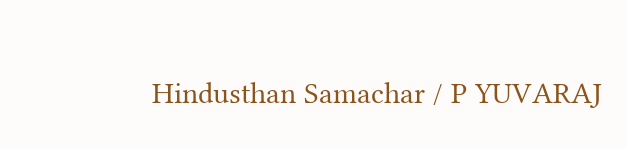Hindusthan Samachar / P YUVARAJ